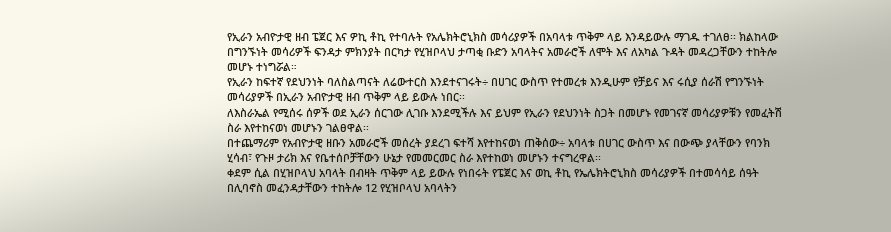የኢራን አብዮታዊ ዘብ ፔጀር እና ዎኪ ቶኪ የተባሉት የአሌክትሮኒክስ መሳሪያዎች በአባላቱ ጥቅም ላይ እንዳይውሉ ማገዱ ተገለፀ፡፡ ክልከላው በግንኙነት መሳሪዎች ፍንዳታ ምክንያት በርካታ የሂዝቦላህ ታጣቂ ቡድን አባላትና አመራሮች ለሞት እና ለአካል ጉዳት መዳረጋቸውን ተከትሎ መሆኑ ተነግሯል።
የኢራን ከፍተኛ የደህንነት ባለስልጣናት ለሬውተርስ እንደተናገሩት÷ በሀገር ውስጥ የተመረቱ እንዲሁም የቻይና እና ሩሲያ ሰራሽ የግንኙነት መሳሪያዎች በኢራን አብዮታዊ ዘብ ጥቅም ላይ ይውሉ ነበር፡፡
ለእስራኤል የሚሰሩ ሰዎች ወደ ኢራን ሰርገው ሊገቡ እንደሚችሉ እና ይህም የኢራን የደህንነት ስጋት በመሆኑ የመገናኛ መሳሪያዎቹን የመፈትሽ ስራ እየተከናወነ መሆኑን ገልፀዋል፡፡
በተጨማሪም የአብዮታዊ ዘቡን አመራሮች መሰረት ያደረገ ፍተሻ እየተከናወነ ጠቅሰው÷ አባላቱ በሀገር ውስጥ እና በውጭ ያላቸውን የባንክ ሂሳብ፣ የጉዞ ታሪክ እና የቤተሰቦቻቸውን ሁኔታ የመመርመር ስራ እየተከወነ መሆኑን ተናግረዋል፡፡
ቀደም ሲል በሂዝቦላህ አባላት በብዛት ጥቅም ላይ ይውሉ የነበሩት የፔጀር እና ወኪ ቶኪ የኤሌክትሮኒክስ መሳሪያዎች በተመሳሳይ ሰዓት በሊባኖስ መፈንዳታቸውን ተከትሎ 12 የሂዝቦላህ አባላትን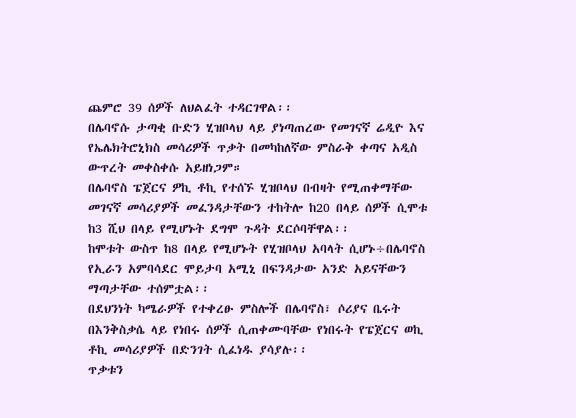ጨምሮ 39 ሰዎች ለህልፈት ተዳርገዋል፡፡
በሌባኖሱ ታጣቂ ቡድን ሂዝቦላህ ላይ ያነጣጠረው የመገናኛ ሬዲዮ እና የኤሌክትሮኒክስ መሳሪዎች ጥቃት በመካከለኛው ምስራቅ ቀጣና አዲስ ውጥረት መቀስቀሱ አይዘነጋም።
በሌባኖስ ፔጀርና ዎኪ ቶኪ የተሰኙ ሂዝቦላህ በብዛት የሚጠቀማቸው መገናኛ መሳሪያዎች መፈንዳታቸውን ተከትሎ ከ20 በላይ ሰዎች ሲሞቱ ከ3 ሺህ በላይ የሚሆኑት ደግሞ ጉዳት ደርሶባቸዋል፡፡
ከሞቱት ውስጥ ከ8 በላይ የሚሆኑት የሂዝቦላህ አባላት ሲሆኑ÷በሌባኖስ የኢራን አምባሳደር ሞይታባ አሚኒ በፍንዳታው አንድ አይናቸውን ማጣታቸው ተሰምቷል፡፡
በደህንነት ካሜራዎች የተቀረፁ ምስሎች በሌባኖስ፣ ሶሪያና ቤሩት በእንቅስቃሴ ላይ የነበሩ ሰዎች ሲጠቀሙባቸው የነበሩት የፔጀርና ወኪ ቶኪ መሳሪያዎች በድንገት ሲፈነዱ ያሳያሉ፡፡
ጥቃቱን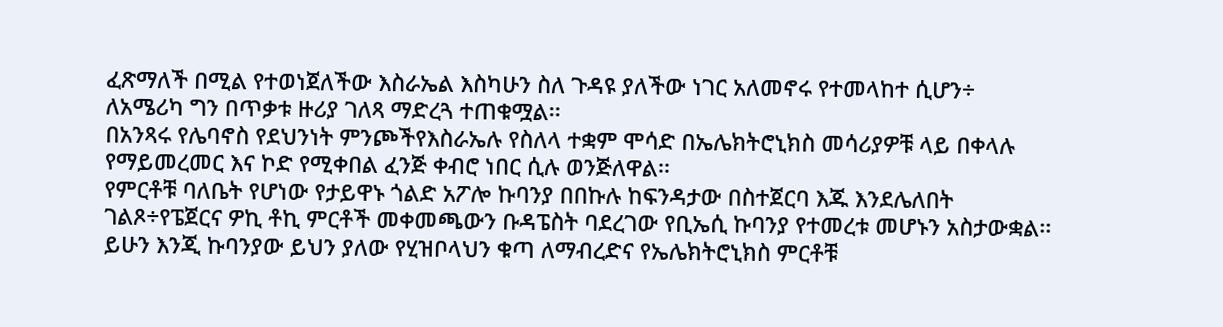ፈጽማለች በሚል የተወነጀለችው እስራኤል እስካሁን ስለ ጉዳዩ ያለችው ነገር አለመኖሩ የተመላከተ ሲሆን÷ ለአሜሪካ ግን በጥቃቱ ዙሪያ ገለጻ ማድረጓ ተጠቁሟል፡፡
በአንጻሩ የሌባኖስ የደህንነት ምንጮችየእስራኤሉ የስለላ ተቋም ሞሳድ በኤሌክትሮኒክስ መሳሪያዎቹ ላይ በቀላሉ የማይመረመር እና ኮድ የሚቀበል ፈንጅ ቀብሮ ነበር ሲሉ ወንጅለዋል፡፡
የምርቶቹ ባለቤት የሆነው የታይዋኑ ጎልድ አፖሎ ኩባንያ በበኩሉ ከፍንዳታው በስተጀርባ እጁ እንደሌለበት ገልጾ÷የፔጀርና ዎኪ ቶኪ ምርቶች መቀመጫውን ቡዳፔስት ባደረገው የቢኤሲ ኩባንያ የተመረቱ መሆኑን አስታውቋል፡፡
ይሁን እንጂ ኩባንያው ይህን ያለው የሂዝቦላህን ቁጣ ለማብረድና የኤሌክትሮኒክስ ምርቶቹ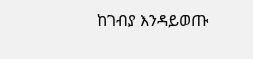ከገብያ እንዳይወጡ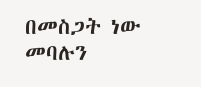በመስጋት ነው መባሉን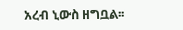አረብ ኒውስ ዘግቧል፡፡